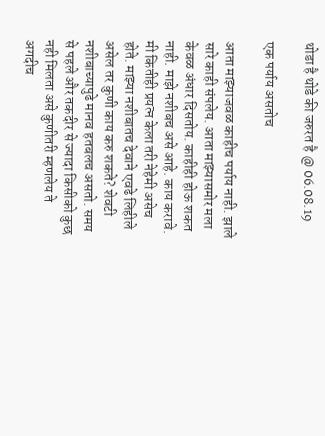थोडा है थोडे की जरुरत है @ 06.08.19

एक पर्याय असतोच

आता माझ्याजवळ काहीच पर्याय नाही. झाले सारे काही संपलेय. आता माझ्यासमोर मला केवळ अंधार दिसतोय. काहीही होऊ शकत नाही. माझे नशीबच असे आहे. काय करावे. मी कितीही प्रयत्न केला तरी नेहेमी असेच होते. माझ्या नशीबातच देवाने एवढे लिहीले असेल तर कुणी काय करु शकते? शेवटी नशीबाच्यापुढे मानव हतबलच असतो. समय से पहले और तकदीर से ज्यादा किसीको कुछ नही मिलता असे कुणीतरी म्हणलेय ते अगदीच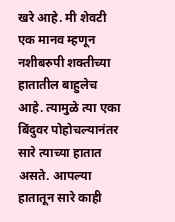खरे आहे. मी शेवटी एक मानव म्हणून नशीबरुपी शक्तीच्या हातातील बाहुलेच आहे. त्यामुळे त्या एका बिंदुवर पोहोचल्यानंतर सारे त्याच्या हातात असते. आपल्या हातातून सारे काही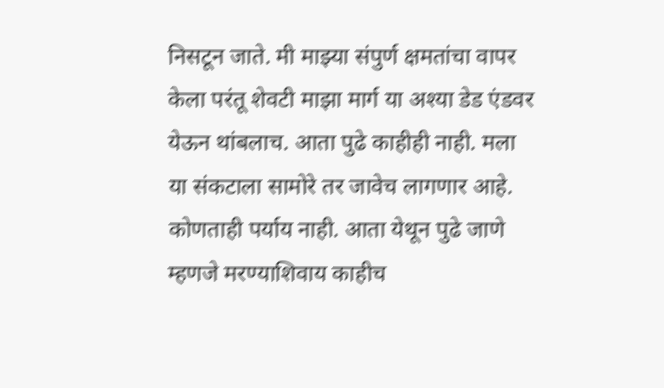निसटून जाते. मी माझ्या संपुर्ण क्षमतांचा वापर केला परंतू शेवटी माझा मार्ग या अश्या डेड एंडवर येऊन थांबलाच. आता पुढे काहीही नाही. मला या संकटाला सामोरे तर जावेच लागणार आहे. कोणताही पर्याय नाही. आता येथून पुढे जाणे म्हणजे मरण्याशिवाय काहीच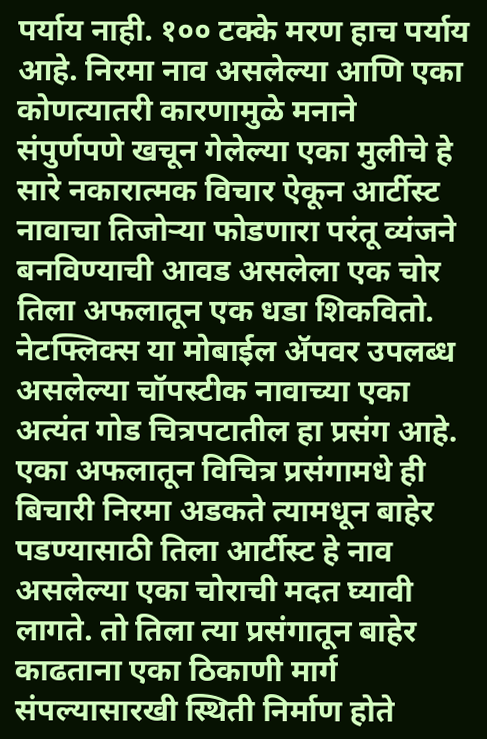पर्याय नाही. १०० टक्के मरण हाच पर्याय आहे. निरमा नाव असलेल्या आणि एका कोणत्यातरी कारणामुळे मनाने संपुर्णपणे खचून गेलेल्या एका मुलीचे हे सारे नकारात्मक विचार ऐकून आर्टीस्ट नावाचा तिजोऱ्या फोडणारा परंतू व्यंजने बनविण्याची आवड असलेला एक चोर तिला अफलातून एक धडा शिकवितो. नेटफ्लिक्स या मोबाईल ॲपवर उपलब्ध असलेल्या चॉपस्टीक नावाच्या एका अत्यंत गोड चित्रपटातील हा प्रसंग आहे. एका अफलातून विचित्र प्रसंगामधे ही बिचारी निरमा अडकते त्यामधून बाहेर पडण्यासाठी तिला आर्टीस्ट हे नाव असलेल्या एका चोराची मदत घ्यावी लागते. तो तिला त्या प्रसंगातून बाहेर काढताना एका ठिकाणी मार्ग संपल्यासारखी स्थिती निर्माण होते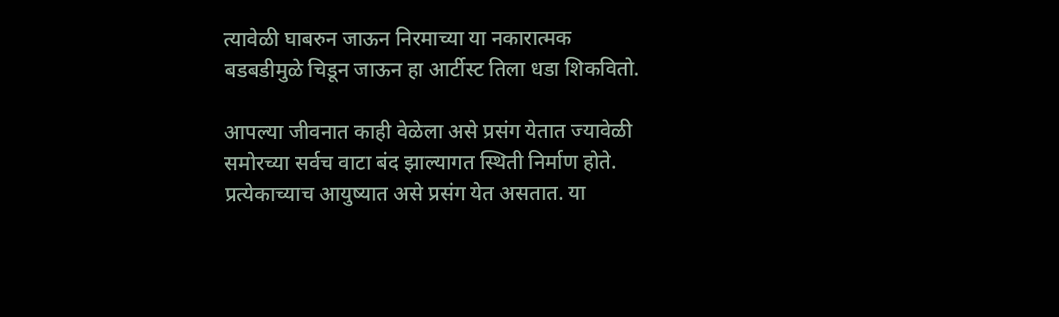त्यावेळी घाबरुन जाऊन निरमाच्या या नकारात्मक बडबडीमुळे चिडून जाऊन हा आर्टीस्ट तिला धडा शिकवितो.

आपल्या जीवनात काही वेळेला असे प्रसंग येतात ज्यावेळी समोरच्या सर्वच वाटा बंद झाल्यागत स्थिती निर्माण होते. प्रत्येकाच्याच आयुष्यात असे प्रसंग येत असतात. या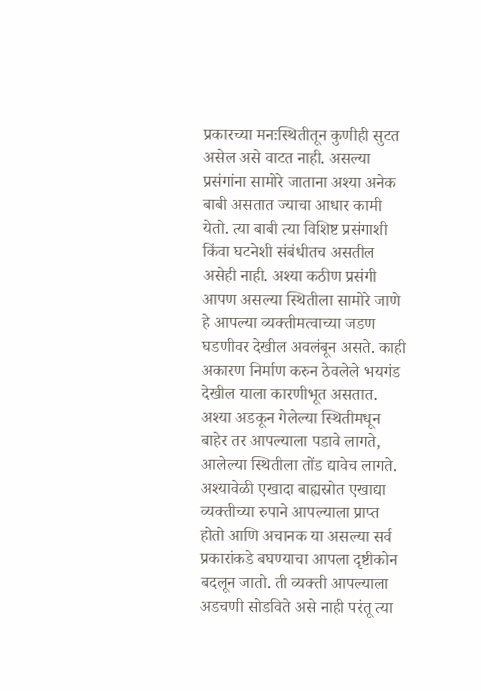प्रकारच्या मनःस्थितीतून कुणीही सुटत असेल असे वाटत नाही. असल्या प्रसंगांना सामोरे जाताना अश्या अनेक बाबी असतात ज्याचा आधार कामी येतो. त्या बाबी त्या विशिष्ट प्रसंगाशी किंवा घटनेशी संबंधीतच असतील असेही नाही. अश्या कठीण प्रसंगी आपण असल्या स्थितीला सामोरे जाणे हे आपल्या व्यक्तीमत्वाच्या जडण घडणीवर देखील अवलंबून असते. काही अकारण निर्माण करुन ठेवलेले भयगंड देखील याला कारणीभूत असतात. अश्या अडकून गेलेल्या स्थितीमधून बाहेर तर आपल्याला पडावे लागते, आलेल्या स्थितीला तोंड द्यावेच लागते. अश्यावेळी एखादा बाह्यस्रोत एखाद्या व्यक्तीच्या रुपाने आपल्याला प्राप्त होतो आणि अचानक या असल्या सर्व प्रकारांकडे बघण्याचा आपला दृष्टीकोन बदलून जातो. ती व्यक्ती आपल्याला अडचणी सोडविते असे नाही परंतू त्या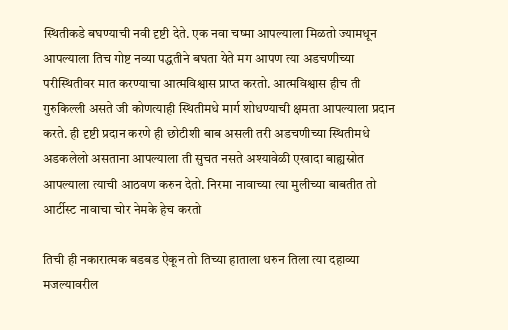स्थितीकडे बघण्याची नवी दृष्टी देते. एक नवा चष्मा आपल्याला मिळतो ज्यामधून आपल्याला तिच गोष्ट नव्या पद्धतीने बघता येते मग आपण त्या अडचणीच्या परीस्थितीवर मात करण्याचा आत्मविश्वास प्राप्त करतो. आत्मविश्वास हीच ती गुरुकिल्ली असते जी कोणत्याही स्थितीमधे मार्ग शोधण्याची क्षमता आपल्याला प्रदान करते. ही दृष्टी प्रदान करणे ही छोटीशी बाब असली तरी अडचणीच्या स्थितीमधे अडकलेलो असताना आपल्याला ती सुचत नसते अश्यावेळी एखादा बाह्यस्रोत आपल्याला त्याची आठवण करुन देतो. निरमा नावाच्या त्या मुलीच्या बाबतीत तो आर्टीस्ट नावाचा चोर नेमके हेच करतो

तिची ही नकारात्मक बडबड ऐकून तो तिच्या हाताला धरुन तिला त्या दहाव्या मजल्यावरील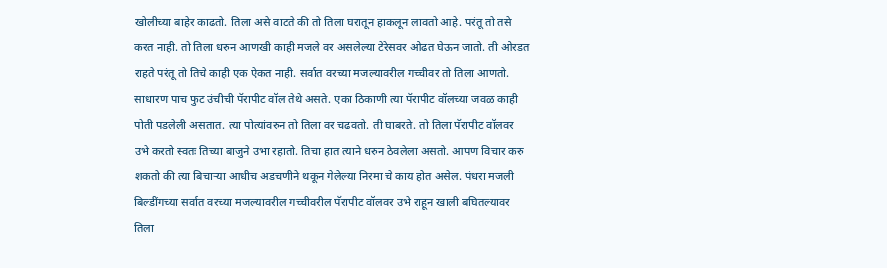खोलीच्या बाहेर काढतो. तिला असे वाटते की तो तिला घरातून हाकलून लावतो आहे. परंतू तो तसे करत नाही. तो तिला धरुन आणखी काही मजले वर असलेल्या टेरेसवर ओढत घेऊन जातो. ती ओरडत राहते परंतू तो तिचे काही एक ऐकत नाही. सर्वात वरच्या मजल्यावरील गच्चीवर तो तिला आणतो. साधारण पाच फुट उंचीची पॅरापीट वॉल तेथे असते. एका ठिकाणी त्या पॅरापीट वॉलच्या जवळ काही पोती पडलेली असतात. त्या पोत्यांवरुन तो तिला वर चढवतो. ती घाबरते. तो तिला पॅरापीट वॉलवर उभे करतो स्वतः तिच्या बाजुने उभा रहातो. तिचा हात त्याने धरुन ठेवलेला असतो. आपण विचार करु शकतो की त्या बिचाऱ्या आधीच अडचणीने थकून गेलेल्या निरमा चे काय होत असेल. पंधरा मजली बिल्डींगच्या सर्वात वरच्या मजल्यावरील गच्चीवरील पॅरापीट वॉलवर उभे राहून खाली बघितल्यावर तिला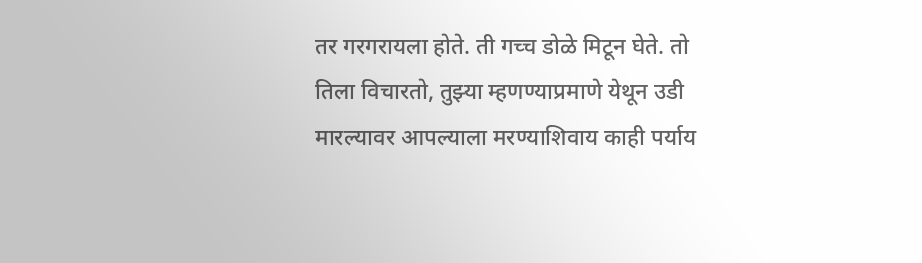तर गरगरायला होते. ती गच्च डोळे मिटून घेते. तो तिला विचारतो, तुझ्या म्हणण्याप्रमाणे येथून उडी मारल्यावर आपल्याला मरण्याशिवाय काही पर्याय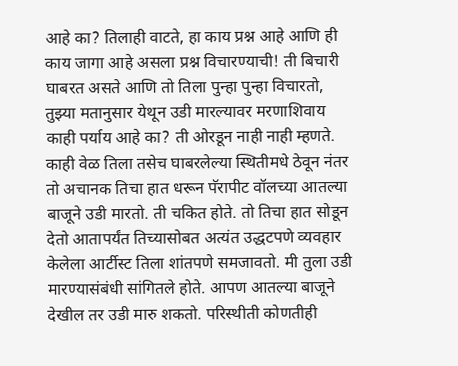आहे का? तिलाही वाटते, हा काय प्रश्न आहे आणि ही काय जागा आहे असला प्रश्न विचारण्याची! ती बिचारी घाबरत असते आणि तो तिला पुन्हा पुन्हा विचारतो, तुझ्या मतानुसार येथून उडी मारल्यावर मरणाशिवाय काही पर्याय आहे का? ती ओरडून नाही नाही म्हणते. काही वेळ तिला तसेच घाबरलेल्या स्थितीमधे ठेवून नंतर तो अचानक तिचा हात धरून पॅरापीट वॉलच्या आतल्या बाजूने उडी मारतो. ती चकित होते. तो तिचा हात सोडून देतो आतापर्यंत तिच्यासोबत अत्यंत उद्धटपणे व्यवहार केलेला आर्टीस्ट तिला शांतपणे समजावतो. मी तुला उडी मारण्यासंबंधी सांगितले होते. आपण आतल्या बाजूने देखील तर उडी मारु शकतो. परिस्थीती कोणतीही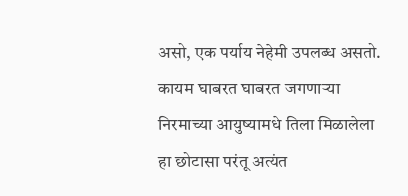असो, एक पर्याय नेहेमी उपलब्ध असतो. कायम घाबरत घाबरत जगणाऱ्या निरमाच्या आयुष्यामधे तिला मिळालेला हा छोटासा परंतू अत्यंत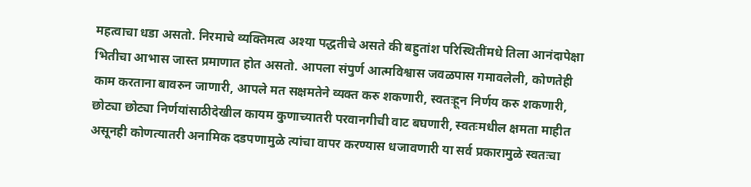महत्वाचा धडा असतो. निरमाचे व्यक्तिमत्व अश्या पद्धतीचे असते की बहुतांश परिस्थितींमधे तिला आनंदापेक्षा भितीचा आभास जास्त प्रमाणात होत असतो. आपला संपुर्ण आत्मविश्वास जवळपास गमावलेली, कोणतेही काम करताना बावरुन जाणारी, आपले मत सक्षमतेने व्यक्त करु शकणारी, स्वतःहून निर्णय करु शकणारी, छोट्या छोट्या निर्णयांसाठीदेखील कायम कुणाच्यातरी परवानगीची वाट बघणारी, स्वतःमधील क्षमता माहीत असूनही कोणत्यातरी अनामिक दडपणामुळे त्यांचा वापर करण्यास धजावणारी या सर्व प्रकारामुळे स्वतःचा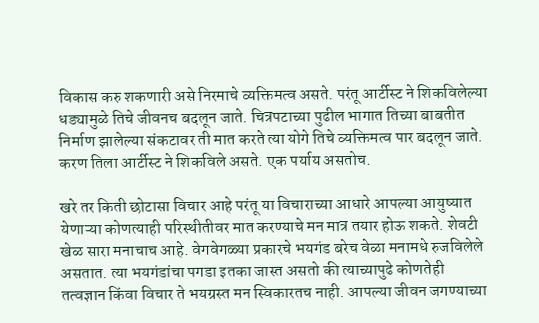विकास करु शकणारी असे निरमाचे व्यक्तिमत्व असते. परंतू आर्टीस्ट ने शिकविलेल्या धड्यामुळे तिचे जीवनच बदलून जाते. चित्रपटाच्या पुढील भागात तिच्या बाबतीत निर्माण झालेल्या संकटावर ती मात करते त्या योगे तिचे व्यक्तिमत्व पार बदलून जाते. करण तिला आर्टीस्ट ने शिकविले असते. एक पर्याय असतोच.

खरे तर किती छोटासा विचार आहे परंतू या विचाराच्या आधारे आपल्या आयुष्यात येणाऱ्या कोणत्याही परिस्थीतीवर मात करण्याचे मन मात्र तयार होऊ शकते. शेवटी खेळ सारा मनाचाच आहे. वेगवेगळ्या प्रकारचे भयगंड बरेच वेळा मनामधे रुजविलेले असतात. त्या भयगंडांचा पगडा इतका जास्त असतो की त्याच्यापुढे कोणतेही तत्वज्ञान किंवा विचार ते भयग्रस्त मन स्विकारतच नाही. आपल्या जीवन जगण्याच्या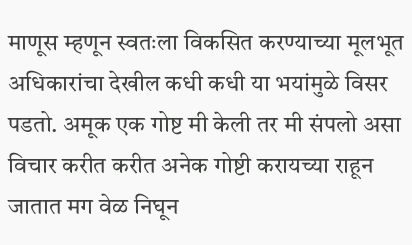माणूस म्हणून स्वतःला विकसित करण्याच्या मूलभूत अधिकारांचा देखील कधी कधी या भयांमुळे विसर पडतो. अमूक एक गोष्ट मी केली तर मी संपलो असा विचार करीत करीत अनेक गोष्टी करायच्या राहून जातात मग वेळ निघून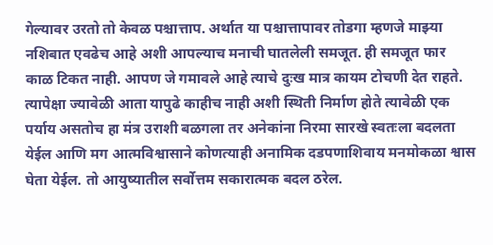गेल्यावर उरतो तो केवळ पश्चात्ताप. अर्थात या पश्चात्तापावर तोडगा म्हणजे माझ्या नशिबात एवढेच आहे अशी आपल्याच मनाची घातलेली समजूत. ही समजूत फार काळ टिकत नाही. आपण जे गमावले आहे त्याचे दुःख मात्र कायम टोचणी देत राहते. त्यापेक्षा ज्यावेळी आता यापुढे काहीच नाही अशी स्थिती निर्माण होते त्यावेळी एक पर्याय असतोच हा मंत्र उराशी बळगला तर अनेकांना निरमा सारखे स्वतःला बदलता येईल आणि मग आत्मविश्वासाने कोणत्याही अनामिक दडपणाशिवाय मनमोकळा श्वास घेता येईल. तो आयुष्यातील सर्वोत्तम सकारात्मक बदल ठरेल.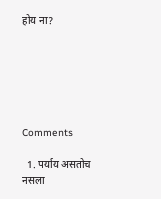होय ना?






Comments

  1. पर्याय असतोच नसला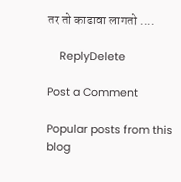तर तो काढावा लागतो ....

    ReplyDelete

Post a Comment

Popular posts from this blog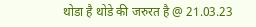थोडा है थोडे की जरुरत है @ 21.03.23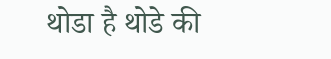थोडा है थोडे की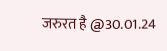जरुरत है @30.01.24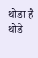थोडा है थोडे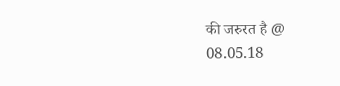की जरुरत है @ 08.05.18